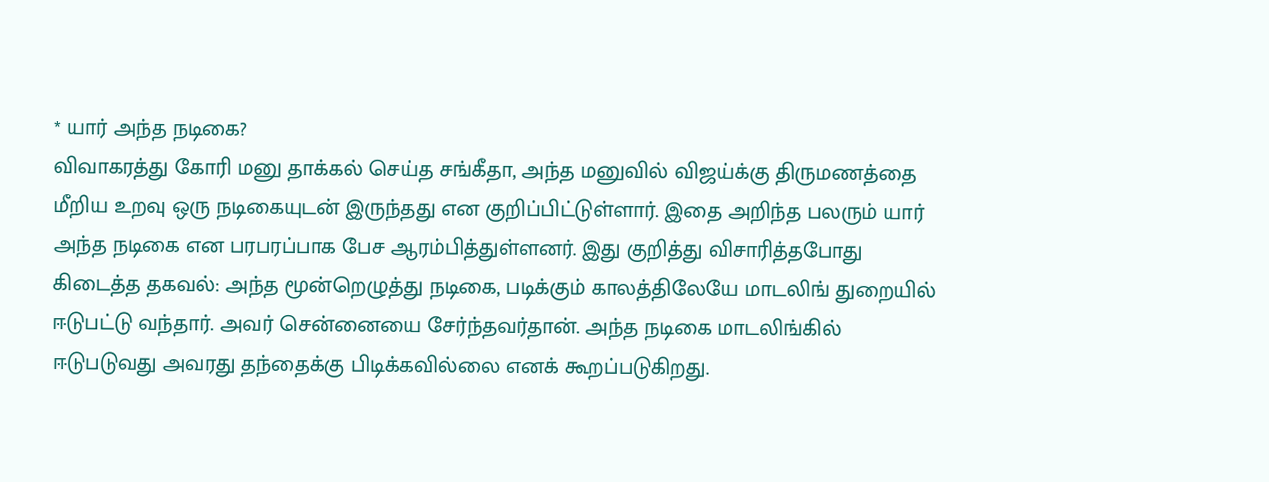* யார் அந்த நடிகை?
விவாகரத்து கோரி மனு தாக்கல் செய்த சங்கீதா, அந்த மனுவில் விஜய்க்கு திருமணத்தை மீறிய உறவு ஒரு நடிகையுடன் இருந்தது என குறிப்பிட்டுள்ளார். இதை அறிந்த பலரும் யார் அந்த நடிகை என பரபரப்பாக பேச ஆரம்பித்துள்ளனர். இது குறித்து விசாரித்தபோது கிடைத்த தகவல்: அந்த மூன்றெழுத்து நடிகை, படிக்கும் காலத்திலேயே மாடலிங் துறையில் ஈடுபட்டு வந்தார். அவர் சென்னையை சேர்ந்தவர்தான். அந்த நடிகை மாடலிங்கில் ஈடுபடுவது அவரது தந்தைக்கு பிடிக்கவில்லை எனக் கூறப்படுகிறது.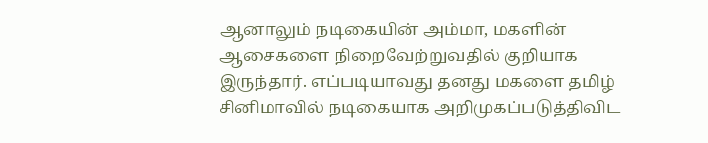ஆனாலும் நடிகையின் அம்மா, மகளின் ஆசைகளை நிறைவேற்றுவதில் குறியாக இருந்தார். எப்படியாவது தனது மகளை தமிழ் சினிமாவில் நடிகையாக அறிமுகப்படுத்திவிட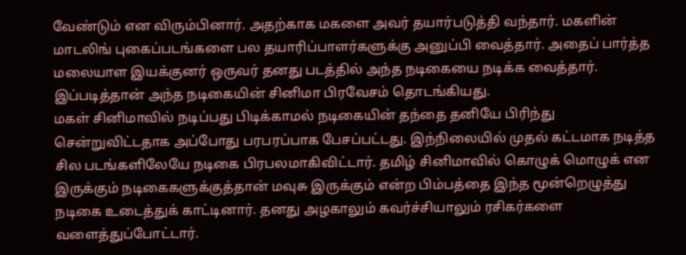வேண்டும் என விரும்பினார். அதற்காக மகளை அவர் தயார்படுத்தி வந்தார். மகளின் மாடலிங் புகைப்படங்களை பல தயாரிப்பாளர்களுக்கு அனுப்பி வைத்தார். அதைப் பார்த்த மலையாள இயக்குனர் ஒருவர் தனது படத்தில் அந்த நடிகையை நடிக்க வைத்தார். இப்படித்தான் அந்த நடிகையின் சினிமா பிரவேசம் தொடங்கியது.
மகள் சினிமாவில் நடிப்பது பிடிக்காமல் நடிகையின் தந்தை தனியே பிரிந்து சென்றுவிட்டதாக அப்போது பரபரப்பாக பேசப்பட்டது. இந்நிலையில் முதல் கட்டமாக நடித்த சில படங்களிலேயே நடிகை பிரபலமாகிவிட்டார். தமிழ் சினிமாவில் கொழுக் மொழுக் என இருக்கும் நடிகைகளுக்குத்தான் மவுசு இருக்கும் என்ற பிம்பத்தை இந்த மூன்றெழுத்து நடிகை உடைத்துக் காட்டினார். தனது அழகாலும் கவர்ச்சியாலும் ரசிகர்களை வளைத்துப்போட்டார்.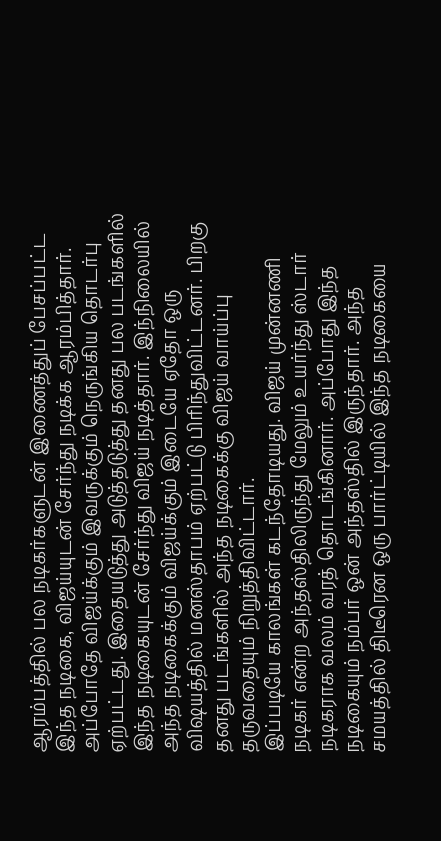ஆரம்பத்தில் பல நடிகர்களுடன் இணைத்துப் பேசப்பட்ட இந்த நடிகை, விஜய்யுடன் சேர்ந்து நடிக்க ஆரம்பித்தார்.
அப்போதே விஜய்க்கும் இவருக்கும் நெருங்கிய தொடர்பு ஏற்பட்டது. இதையடுத்து அடுத்தடுத்து தனது பல படங்களில் இந்த நடிகையுடன் சேர்ந்து விஜய் நடித்தார். இந்நிலையில் அந்த நடிகைக்கும் விஜய்க்கும் இடையே ஏதோ ஒரு விஷயத்தில் மனஸ்தாபம் ஏற்பட்டு பிரிந்துவிட்டனர். பிறகு தனது படங்களில் அந்த நடிகைக்கு விஜய் வாய்ப்பு தருவதையும் நிறுத்திவிட்டார்.
இப்படியே காலங்கள் கடந்தோடியது. விஜய் முன்னணி நடிகர் என்ற அந்தஸ்திலிருந்து மேலும் உயர்ந்து ஸ்டார் நடிகராக வலம் வரத் தொடங்கினார். அப்போது இந்த நடிகையும் நம்பர் ஒன் அந்தஸ்தில் இருந்தார். அந்த சமயத்தில் திடீரென ஒரு பார்ட்டியில் இந்த நடிகையை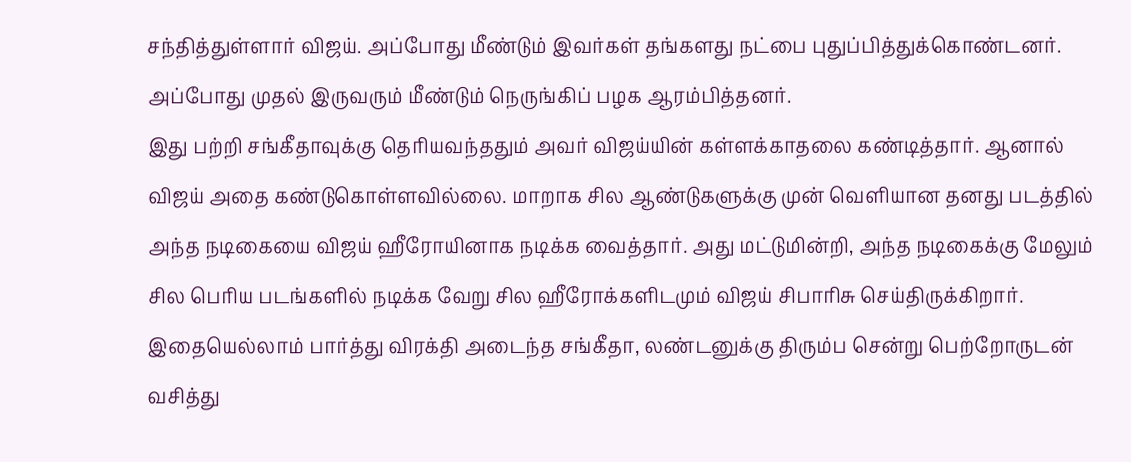சந்தித்துள்ளார் விஜய். அப்போது மீண்டும் இவர்கள் தங்களது நட்பை புதுப்பித்துக்கொண்டனர். அப்போது முதல் இருவரும் மீண்டும் நெருங்கிப் பழக ஆரம்பித்தனர்.
இது பற்றி சங்கீதாவுக்கு தெரியவந்ததும் அவர் விஜய்யின் கள்ளக்காதலை கண்டித்தார். ஆனால் விஜய் அதை கண்டுகொள்ளவில்லை. மாறாக சில ஆண்டுகளுக்கு முன் வெளியான தனது படத்தில் அந்த நடிகையை விஜய் ஹீரோயினாக நடிக்க வைத்தார். அது மட்டுமின்றி, அந்த நடிகைக்கு மேலும் சில பெரிய படங்களில் நடிக்க வேறு சில ஹீரோக்களிடமும் விஜய் சிபாரிசு செய்திருக்கிறார். இதையெல்லாம் பார்த்து விரக்தி அடைந்த சங்கீதா, லண்டனுக்கு திரும்ப சென்று பெற்றோருடன் வசித்து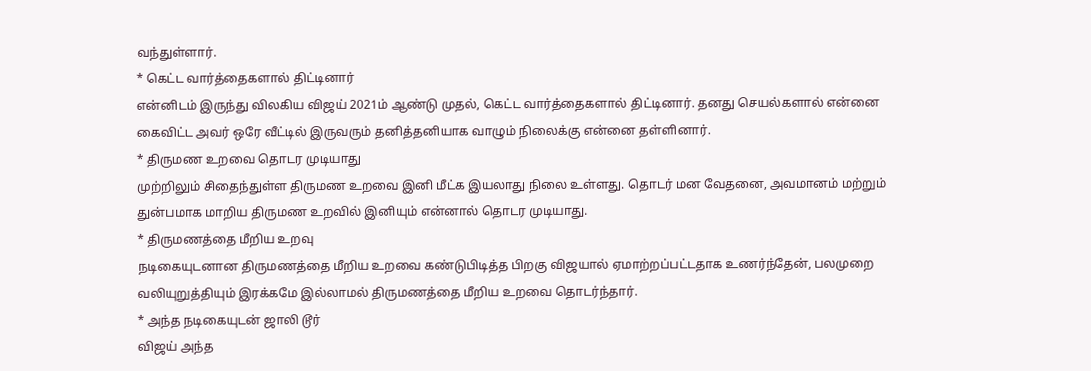வந்துள்ளார்.
* கெட்ட வார்த்தைகளால் திட்டினார்
என்னிடம் இருந்து விலகிய விஜய் 2021ம் ஆண்டு முதல், கெட்ட வார்த்தைகளால் திட்டினார். தனது செயல்களால் என்னை கைவிட்ட அவர் ஒரே வீட்டில் இருவரும் தனித்தனியாக வாழும் நிலைக்கு என்னை தள்ளினார்.
* திருமண உறவை தொடர முடியாது
முற்றிலும் சிதைந்துள்ள திருமண உறவை இனி மீட்க இயலாது நிலை உள்ளது. தொடர் மன வேதனை, அவமானம் மற்றும் துன்பமாக மாறிய திருமண உறவில் இனியும் என்னால் தொடர முடியாது.
* திருமணத்தை மீறிய உறவு
நடிகையுடனான திருமணத்தை மீறிய உறவை கண்டுபிடித்த பிறகு விஜயால் ஏமாற்றப்பட்டதாக உணர்ந்தேன், பலமுறை வலியுறுத்தியும் இரக்கமே இல்லாமல் திருமணத்தை மீறிய உறவை தொடர்ந்தார்.
* அந்த நடிகையுடன் ஜாலி டூர்
விஜய் அந்த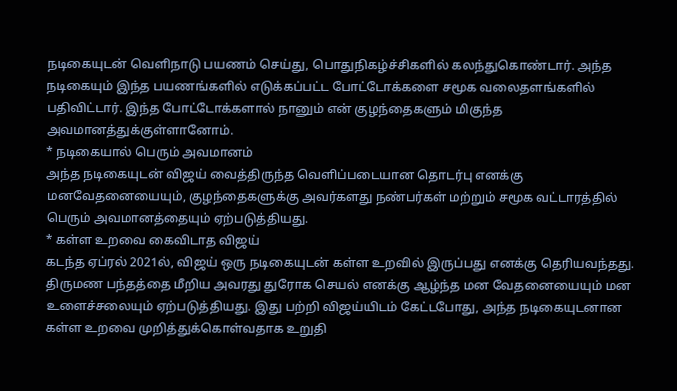நடிகையுடன் வெளிநாடு பயணம் செய்து, பொதுநிகழ்ச்சிகளில் கலந்துகொண்டார். அந்த நடிகையும் இந்த பயணங்களில் எடுக்கப்பட்ட போட்டோக்களை சமூக வலைதளங்களில் பதிவிட்டார். இந்த போட்டோக்களால் நானும் என் குழந்தைகளும் மிகுந்த அவமானத்துக்குள்ளானோம்.
* நடிகையால் பெரும் அவமானம்
அந்த நடிகையுடன் விஜய் வைத்திருந்த வெளிப்படையான தொடர்பு எனக்கு மனவேதனையையும், குழந்தைகளுக்கு அவர்களது நண்பர்கள் மற்றும் சமூக வட்டாரத்தில் பெரும் அவமானத்தையும் ஏற்படுத்தியது.
* கள்ள உறவை கைவிடாத விஜய்
கடந்த ஏப்ரல் 2021ல், விஜய் ஒரு நடிகையுடன் கள்ள உறவில் இருப்பது எனக்கு தெரியவந்தது. திருமண பந்தத்தை மீறிய அவரது துரோக செயல் எனக்கு ஆழ்ந்த மன வேதனையையும் மன உளைச்சலையும் ஏற்படுத்தியது. இது பற்றி விஜய்யிடம் கேட்டபோது, அந்த நடிகையுடனான கள்ள உறவை முறித்துக்கொள்வதாக உறுதி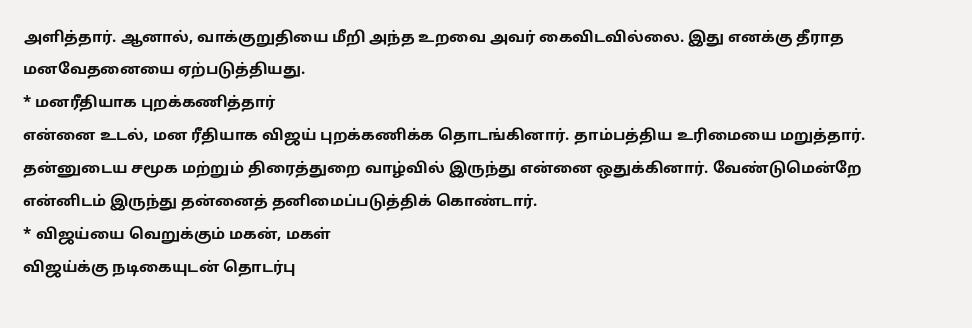அளித்தார். ஆனால், வாக்குறுதியை மீறி அந்த உறவை அவர் கைவிடவில்லை. இது எனக்கு தீராத மனவேதனையை ஏற்படுத்தியது.
* மனரீதியாக புறக்கணித்தார்
என்னை உடல், மன ரீதியாக விஜய் புறக்கணிக்க தொடங்கினார். தாம்பத்திய உரிமையை மறுத்தார். தன்னுடைய சமூக மற்றும் திரைத்துறை வாழ்வில் இருந்து என்னை ஒதுக்கினார். வேண்டுமென்றே என்னிடம் இருந்து தன்னைத் தனிமைப்படுத்திக் கொண்டார்.
* விஜய்யை வெறுக்கும் மகன், மகள்
விஜய்க்கு நடிகையுடன் தொடர்பு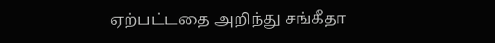ஏற்பட்டதை அறிந்து சங்கீதா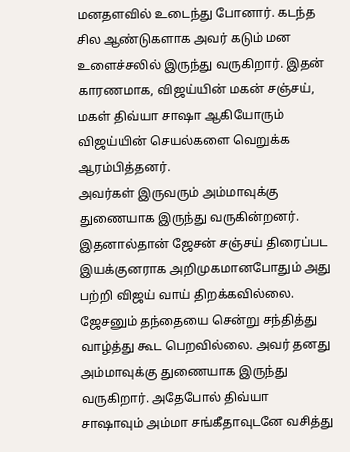மனதளவில் உடைந்து போனார். கடந்த சில ஆண்டுகளாக அவர் கடும் மன உளைச்சலில் இருந்து வருகிறார். இதன் காரணமாக, விஜய்யின் மகன் சஞ்சய், மகள் திவ்யா சாஷா ஆகியோரும் விஜய்யின் செயல்களை வெறுக்க ஆரம்பித்தனர்.
அவர்கள் இருவரும் அம்மாவுக்கு துணையாக இருந்து வருகின்றனர். இதனால்தான் ஜேசன் சஞ்சய் திரைப்பட இயக்குனராக அறிமுகமானபோதும் அது பற்றி விஜய் வாய் திறக்கவில்லை. ஜேசனும் தந்தையை சென்று சந்தித்து வாழ்த்து கூட பெறவில்லை. அவர் தனது அம்மாவுக்கு துணையாக இருந்து வருகிறார். அதேபோல் திவ்யா சாஷாவும் அம்மா சங்கீதாவுடனே வசித்து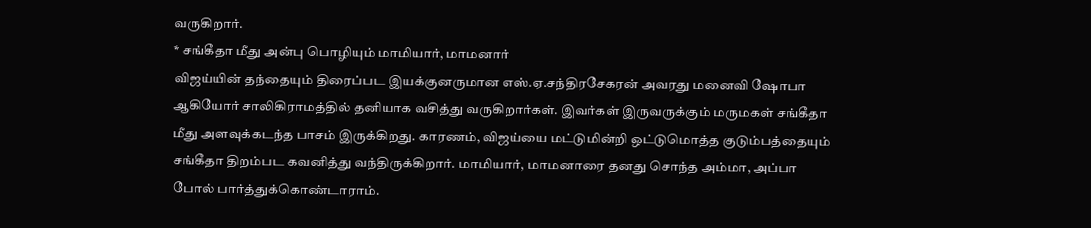வருகிறார்.
* சங்கீதா மீது அன்பு பொழியும் மாமியார், மாமனார்
விஜய்யின் தந்தையும் திரைப்பட இயக்குனருமான எஸ்.ஏ.சந்திரசேகரன் அவரது மனைவி ஷோபா ஆகியோர் சாலிகிராமத்தில் தனியாக வசித்து வருகிறார்கள். இவர்கள் இருவருக்கும் மருமகள் சங்கீதா மீது அளவுக்கடந்த பாசம் இருக்கிறது. காரணம், விஜய்யை மட்டுமின்றி ஒட்டுமொத்த குடும்பத்தையும் சங்கீதா திறம்பட கவனித்து வந்திருக்கிறார். மாமியார், மாமனாரை தனது சொந்த அம்மா, அப்பா போல் பார்த்துக்கொண்டாராம்.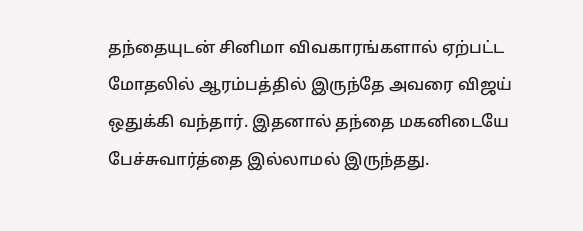தந்தையுடன் சினிமா விவகாரங்களால் ஏற்பட்ட மோதலில் ஆரம்பத்தில் இருந்தே அவரை விஜய் ஒதுக்கி வந்தார். இதனால் தந்தை மகனிடையே பேச்சுவார்த்தை இல்லாமல் இருந்தது.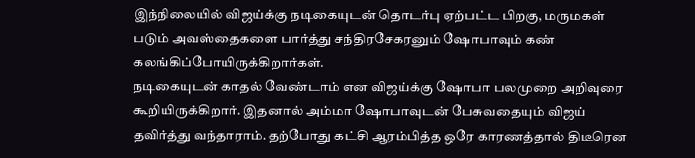இந்நிலையில் விஜய்க்கு நடிகையுடன் தொடர்பு ஏற்பட்ட பிறகு, மருமகள் படும் அவஸ்தைகளை பார்த்து சந்திரசேகரனும் ஷோபாவும் கண் கலங்கிப்போயிருக்கிறார்கள்.
நடிகையுடன் காதல் வேண்டாம் என விஜய்க்கு ஷோபா பலமுறை அறிவுரை கூறியிருக்கிறார். இதனால் அம்மா ஷோபாவுடன் பேசுவதையும் விஜய் தவிர்த்து வந்தாராம். தற்போது கட்சி ஆரம்பித்த ஒரே காரணத்தால் திடீரென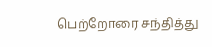பெற்றோரை சந்தித்து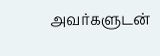அவர்களுடன்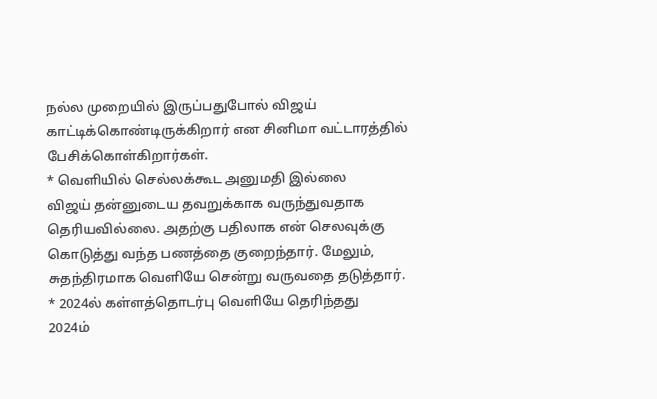நல்ல முறையில் இருப்பதுபோல் விஜய் காட்டிக்கொண்டிருக்கிறார் என சினிமா வட்டாரத்தில் பேசிக்கொள்கிறார்கள்.
* வெளியில் செல்லக்கூட அனுமதி இல்லை
விஜய் தன்னுடைய தவறுக்காக வருந்துவதாக தெரியவில்லை. அதற்கு பதிலாக என் செலவுக்கு கொடுத்து வந்த பணத்தை குறைந்தார். மேலும், சுதந்திரமாக வெளியே சென்று வருவதை தடுத்தார்.
* 2024ல் கள்ளத்தொடர்பு வெளியே தெரிந்தது
2024ம்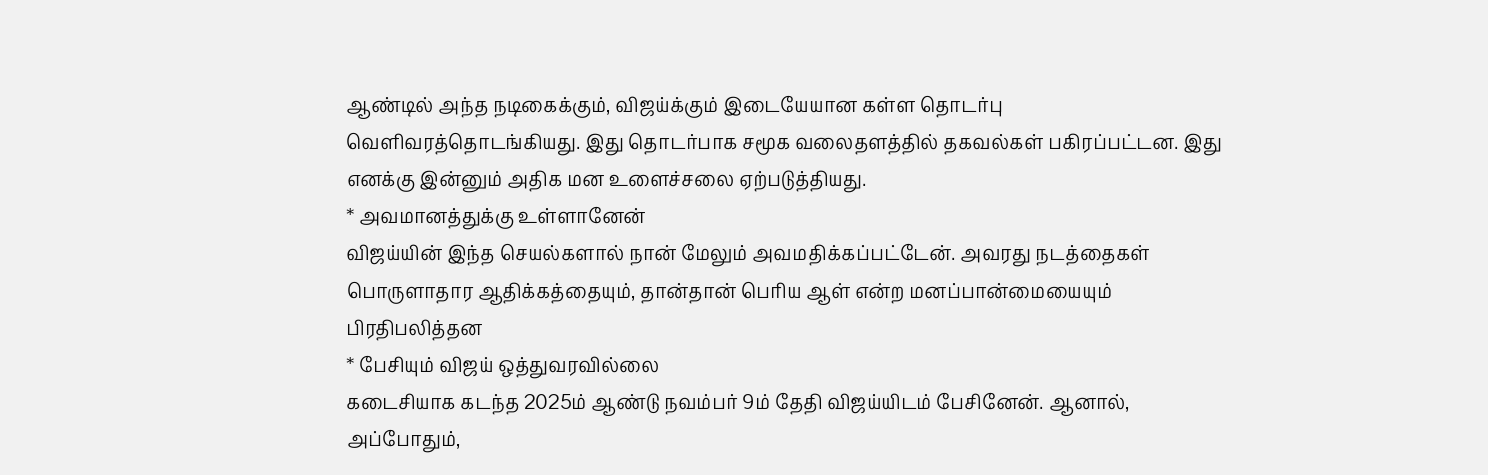ஆண்டில் அந்த நடிகைக்கும், விஜய்க்கும் இடையேயான கள்ள தொடர்பு வெளிவரத்தொடங்கியது. இது தொடர்பாக சமூக வலைதளத்தில் தகவல்கள் பகிரப்பட்டன. இது எனக்கு இன்னும் அதிக மன உளைச்சலை ஏற்படுத்தியது.
* அவமானத்துக்கு உள்ளானேன்
விஜய்யின் இந்த செயல்களால் நான் மேலும் அவமதிக்கப்பட்டேன். அவரது நடத்தைகள் பொருளாதார ஆதிக்கத்தையும், தான்தான் பெரிய ஆள் என்ற மனப்பான்மையையும் பிரதிபலித்தன
* பேசியும் விஜய் ஒத்துவரவில்லை
கடைசியாக கடந்த 2025ம் ஆண்டு நவம்பர் 9ம் தேதி விஜய்யிடம் பேசினேன். ஆனால், அப்போதும்,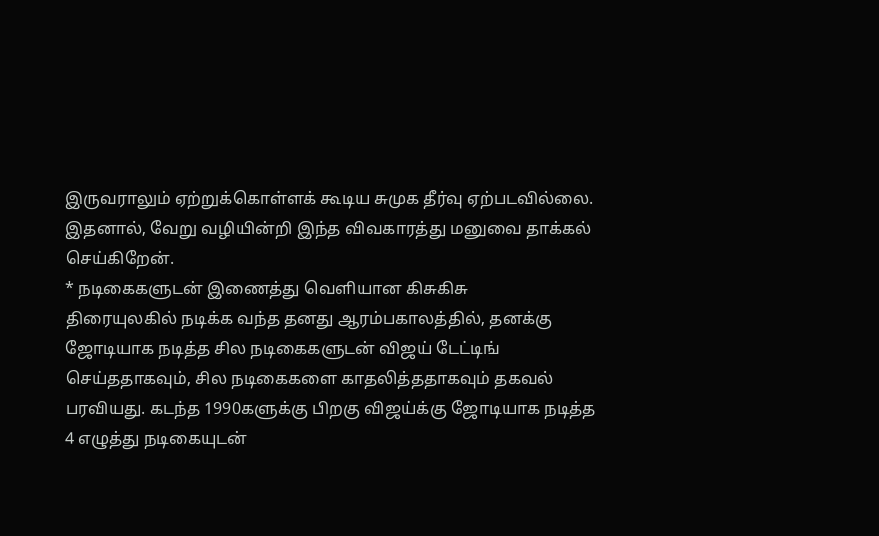இருவராலும் ஏற்றுக்கொள்ளக் கூடிய சுமுக தீர்வு ஏற்படவில்லை. இதனால், வேறு வழியின்றி இந்த விவகாரத்து மனுவை தாக்கல் செய்கிறேன்.
* நடிகைகளுடன் இணைத்து வெளியான கிசுகிசு
திரையுலகில் நடிக்க வந்த தனது ஆரம்பகாலத்தில், தனக்கு ஜோடியாக நடித்த சில நடிகைகளுடன் விஜய் டேட்டிங் செய்ததாகவும், சில நடிகைகளை காதலித்ததாகவும் தகவல் பரவியது. கடந்த 1990களுக்கு பிறகு விஜய்க்கு ஜோடியாக நடித்த 4 எழுத்து நடிகையுடன்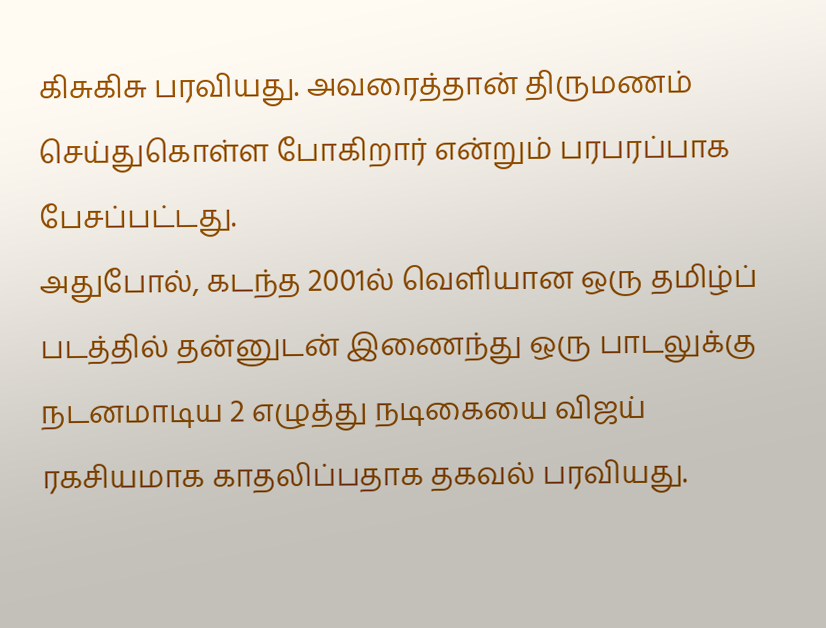கிசுகிசு பரவியது. அவரைத்தான் திருமணம் செய்துகொள்ள போகிறார் என்றும் பரபரப்பாக பேசப்பட்டது.
அதுபோல், கடந்த 2001ல் வெளியான ஒரு தமிழ்ப் படத்தில் தன்னுடன் இணைந்து ஒரு பாடலுக்கு நடனமாடிய 2 எழுத்து நடிகையை விஜய் ரகசியமாக காதலிப்பதாக தகவல் பரவியது.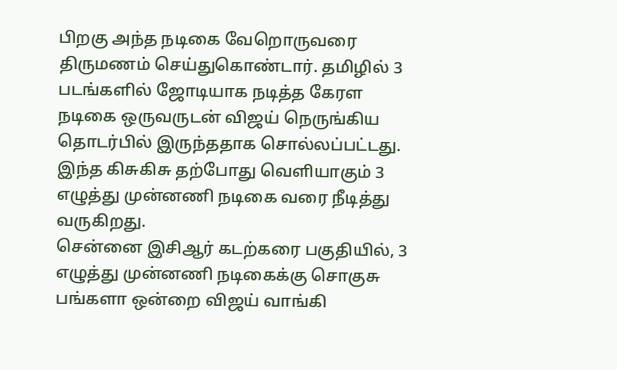பிறகு அந்த நடிகை வேறொருவரை திருமணம் செய்துகொண்டார். தமிழில் 3 படங்களில் ஜோடியாக நடித்த கேரள நடிகை ஒருவருடன் விஜய் நெருங்கிய தொடர்பில் இருந்ததாக சொல்லப்பட்டது. இந்த கிசுகிசு தற்போது வெளியாகும் 3 எழுத்து முன்னணி நடிகை வரை நீடித்து வருகிறது.
சென்னை இசிஆர் கடற்கரை பகுதியில், 3 எழுத்து முன்னணி நடிகைக்கு சொகுசு பங்களா ஒன்றை விஜய் வாங்கி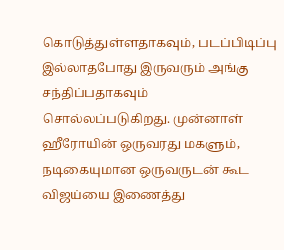கொடுத்துள்ளதாகவும், படப்பிடிப்பு இல்லாதபோது இருவரும் அங்கு சந்திப்பதாகவும் சொல்லப்படுகிறது. முன்னாள் ஹீரோயின் ஒருவரது மகளும், நடிகையுமான ஒருவருடன் கூட விஜய்யை இணைத்து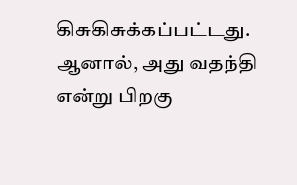கிசுகிசுக்கப்பட்டது. ஆனால், அது வதந்தி என்று பிறகு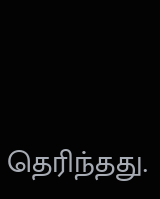தெரிந்தது.